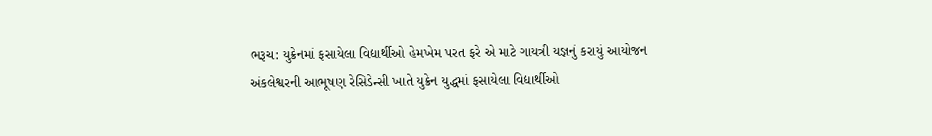ભરૂચ: યુક્રેનમાં ફસાયેલા વિદ્યાર્થીઓ હેમખેમ પરત ફરે એ માટે ગાયત્રી યજ્ઞનું કરાયું આયોજન
અંકલેશ્વરની આભૂષણ રેસિડેન્સી ખાતે યુક્રેન યુદ્ધમાં ફસાયેલા વિદ્યાર્થીઓ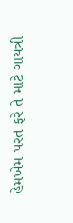હેમખેમ પરત ફરે તે માટે ગાયત્રી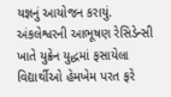યજ્ઞનું આયોજન કરાયું.
અંકલેશ્વરની આભૂષણ રેસિડેન્સી ખાતે યુક્રેન યુદ્ધમાં ફસાયેલા વિદ્યાર્થીઓ હેમખેમ પરત ફરે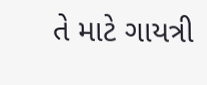તે માટે ગાયત્રી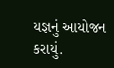યજ્ઞનું આયોજન કરાયું.